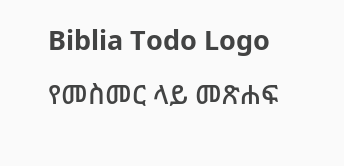Biblia Todo Logo
የመስመር ላይ መጽሐፍ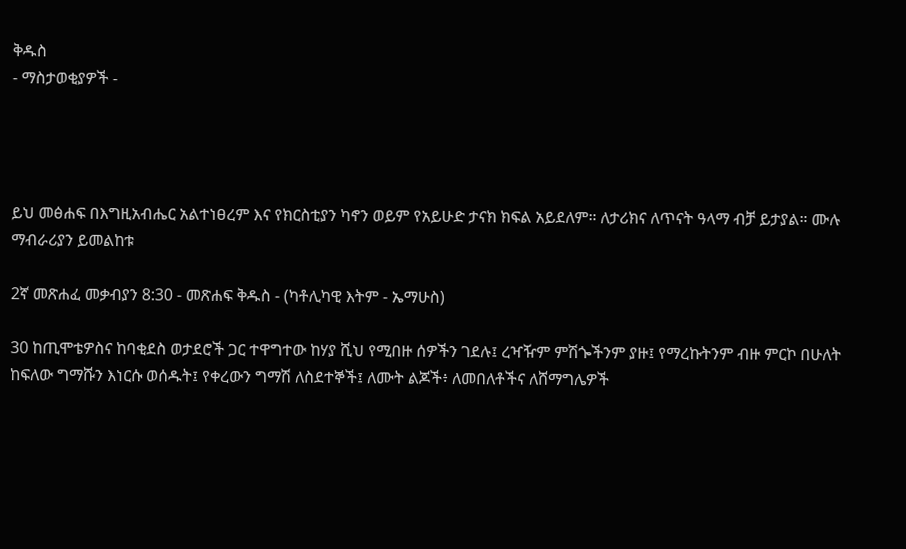ቅዱስ
- ማስታወቂያዎች -




ይህ መፅሐፍ በእግዚአብሔር አልተነፀረም እና የክርስቲያን ካኖን ወይም የአይሁድ ታናክ ክፍል አይደለም። ለታሪክና ለጥናት ዓላማ ብቻ ይታያል። ሙሉ ማብራሪያን ይመልከቱ

2ኛ መጽሐፈ መቃብያን 8:30 - መጽሐፍ ቅዱስ - (ካቶሊካዊ እትም - ኤማሁስ)

30 ከጢሞቴዎስና ከባቂደስ ወታደሮች ጋር ተዋግተው ከሃያ ሺህ የሚበዙ ሰዎችን ገደሉ፤ ረዣዥም ምሽጐችንም ያዙ፤ የማረኩትንም ብዙ ምርኮ በሁለት ከፍለው ግማሹን እነርሱ ወሰዱት፤ የቀረውን ግማሽ ለስደተኞች፤ ለሙት ልጆች፥ ለመበለቶችና ለሸማግሌዎች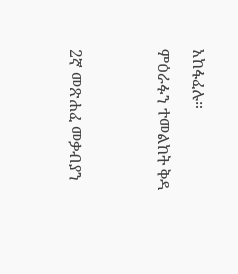አከፋፈሉ።

ምዕራፉን ተመልከት ቅዳ




2ኛ መጽሐፈ መቃብያን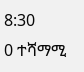8:30
0 ተሻማሚ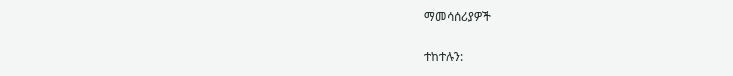ማመሳሰሪያዎች

ተከተሉን: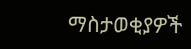ማስታወቂያዎች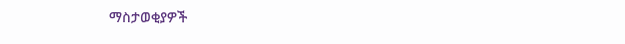ማስታወቂያዎች